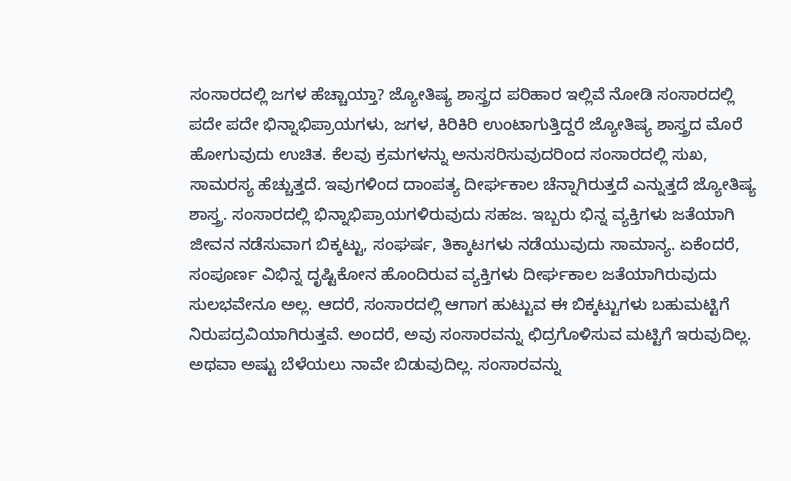ಸಂಸಾರದಲ್ಲಿ ಜಗಳ ಹೆಚ್ಚಾಯ್ತಾ? ಜ್ಯೋತಿಷ್ಯ ಶಾಸ್ತ್ರದ ಪರಿಹಾರ ಇಲ್ಲಿವೆ ನೋಡಿ ಸಂಸಾರದಲ್ಲಿ ಪದೇ ಪದೇ ಭಿನ್ನಾಭಿಪ್ರಾಯಗಳು, ಜಗಳ, ಕಿರಿಕಿರಿ ಉಂಟಾಗುತ್ತಿದ್ದರೆ ಜ್ಯೋತಿಷ್ಯ ಶಾಸ್ತ್ರದ ಮೊರೆ ಹೋಗುವುದು ಉಚಿತ. ಕೆಲವು ಕ್ರಮಗಳನ್ನು ಅನುಸರಿಸುವುದರಿಂದ ಸಂಸಾರದಲ್ಲಿ ಸುಖ, ಸಾಮರಸ್ಯ ಹೆಚ್ಚುತ್ತದೆ. ಇವುಗಳಿಂದ ದಾಂಪತ್ಯ ದೀರ್ಘಕಾಲ ಚೆನ್ನಾಗಿರುತ್ತದೆ ಎನ್ನುತ್ತದೆ ಜ್ಯೋತಿಷ್ಯ ಶಾಸ್ತ್ರ. ಸಂಸಾರದಲ್ಲಿ ಭಿನ್ನಾಭಿಪ್ರಾಯಗಳಿರುವುದು ಸಹಜ. ಇಬ್ಬರು ಭಿನ್ನ ವ್ಯಕ್ತಿಗಳು ಜತೆಯಾಗಿ ಜೀವನ ನಡೆಸುವಾಗ ಬಿಕ್ಕಟ್ಟು, ಸಂಘರ್ಷ, ತಿಕ್ಕಾಟಗಳು ನಡೆಯುವುದು ಸಾಮಾನ್ಯ. ಏಕೆಂದರೆ, ಸಂಪೂರ್ಣ ವಿಭಿನ್ನ ದೃಷ್ಟಿಕೋನ ಹೊಂದಿರುವ ವ್ಯಕ್ತಿಗಳು ದೀರ್ಘಕಾಲ ಜತೆಯಾಗಿರುವುದು ಸುಲಭವೇನೂ ಅಲ್ಲ. ಆದರೆ, ಸಂಸಾರದಲ್ಲಿ ಆಗಾಗ ಹುಟ್ಟುವ ಈ ಬಿಕ್ಕಟ್ಟುಗಳು ಬಹುಮಟ್ಟಿಗೆ ನಿರುಪದ್ರವಿಯಾಗಿರುತ್ತವೆ. ಅಂದರೆ, ಅವು ಸಂಸಾರವನ್ನು ಛಿದ್ರಗೊಳಿಸುವ ಮಟ್ಟಿಗೆ ಇರುವುದಿಲ್ಲ. ಅಥವಾ ಅಷ್ಟು ಬೆಳೆಯಲು ನಾವೇ ಬಿಡುವುದಿಲ್ಲ. ಸಂಸಾರವನ್ನು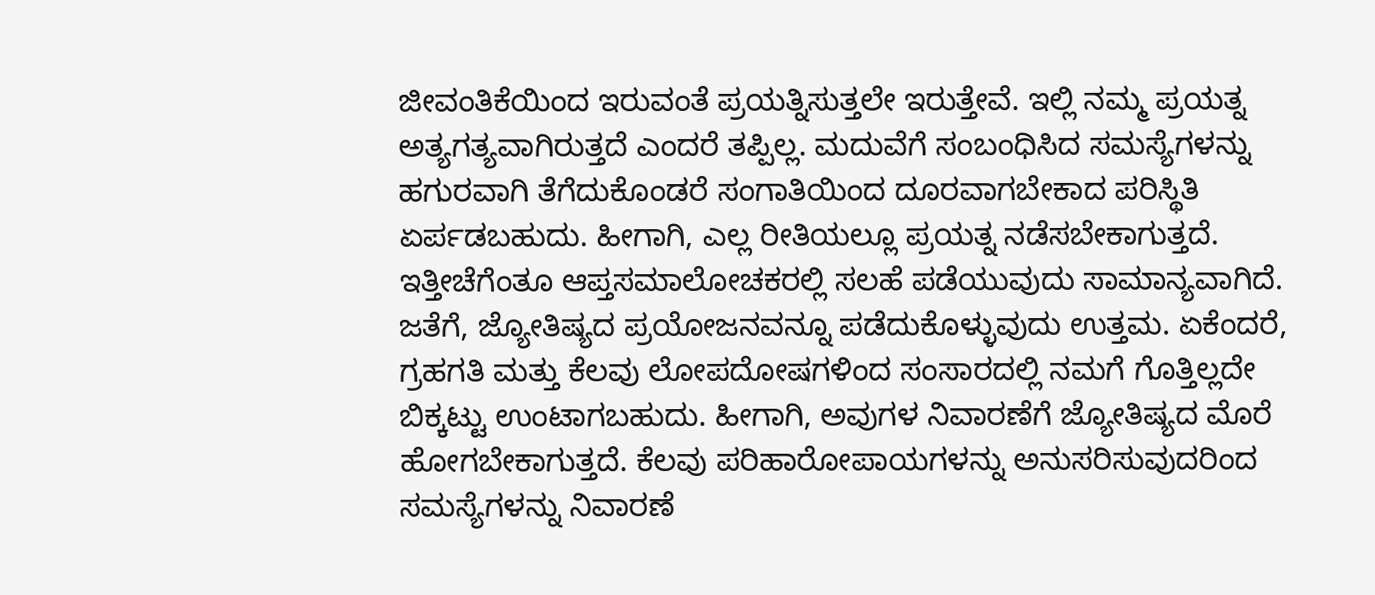ಜೀವಂತಿಕೆಯಿಂದ ಇರುವಂತೆ ಪ್ರಯತ್ನಿಸುತ್ತಲೇ ಇರುತ್ತೇವೆ. ಇಲ್ಲಿ ನಮ್ಮ ಪ್ರಯತ್ನ ಅತ್ಯಗತ್ಯವಾಗಿರುತ್ತದೆ ಎಂದರೆ ತಪ್ಪಿಲ್ಲ. ಮದುವೆಗೆ ಸಂಬಂಧಿಸಿದ ಸಮಸ್ಯೆಗಳನ್ನು ಹಗುರವಾಗಿ ತೆಗೆದುಕೊಂಡರೆ ಸಂಗಾತಿಯಿಂದ ದೂರವಾಗಬೇಕಾದ ಪರಿಸ್ಥಿತಿ ಏರ್ಪಡಬಹುದು. ಹೀಗಾಗಿ, ಎಲ್ಲ ರೀತಿಯಲ್ಲೂ ಪ್ರಯತ್ನ ನಡೆಸಬೇಕಾಗುತ್ತದೆ. ಇತ್ತೀಚೆಗೆಂತೂ ಆಪ್ತಸಮಾಲೋಚಕರಲ್ಲಿ ಸಲಹೆ ಪಡೆಯುವುದು ಸಾಮಾನ್ಯವಾಗಿದೆ. ಜತೆಗೆ, ಜ್ಯೋತಿಷ್ಯದ ಪ್ರಯೋಜನವನ್ನೂ ಪಡೆದುಕೊಳ್ಳುವುದು ಉತ್ತಮ. ಏಕೆಂದರೆ, ಗ್ರಹಗತಿ ಮತ್ತು ಕೆಲವು ಲೋಪದೋಷಗಳಿಂದ ಸಂಸಾರದಲ್ಲಿ ನಮಗೆ ಗೊತ್ತಿಲ್ಲದೇ ಬಿಕ್ಕಟ್ಟು ಉಂಟಾಗಬಹುದು. ಹೀಗಾಗಿ, ಅವುಗಳ ನಿವಾರಣೆಗೆ ಜ್ಯೋತಿಷ್ಯದ ಮೊರೆ ಹೋಗಬೇಕಾಗುತ್ತದೆ. ಕೆಲವು ಪರಿಹಾರೋಪಾಯಗಳನ್ನು ಅನುಸರಿಸುವುದರಿಂದ ಸಮಸ್ಯೆಗಳನ್ನು ನಿವಾರಣೆ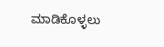ಮಾಡಿಕೊಳ್ಳಲು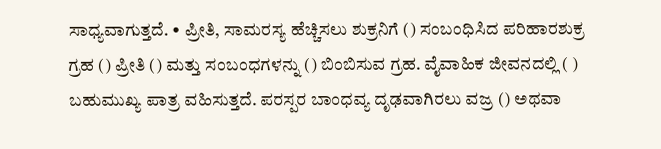ಸಾಧ್ಯವಾಗುತ್ತದೆ. • ಪ್ರೀತಿ, ಸಾಮರಸ್ಯ ಹೆಚ್ಚಿಸಲು ಶುಕ್ರನಿಗೆ () ಸಂಬಂಧಿಸಿದ ಪರಿಹಾರಶುಕ್ರ ಗ್ರಹ () ಪ್ರೀತಿ () ಮತ್ತು ಸಂಬಂಧಗಳನ್ನು () ಬಿಂಬಿಸುವ ಗ್ರಹ. ವೈವಾಹಿಕ ಜೀವನದಲ್ಲಿ ( ) ಬಹುಮುಖ್ಯ ಪಾತ್ರ ವಹಿಸುತ್ತದೆ. ಪರಸ್ಪರ ಬಾಂಧವ್ಯ ದೃಢವಾಗಿರಲು ವಜ್ರ () ಅಥವಾ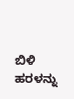ಬಿಳಿ ಹರಳನ್ನು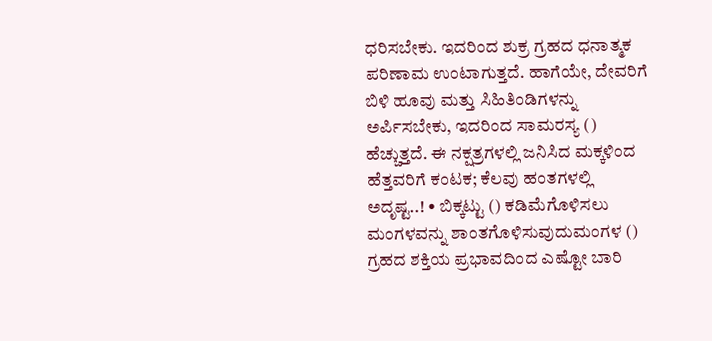ಧರಿಸಬೇಕು. ಇದರಿಂದ ಶುಕ್ರ ಗ್ರಹದ ಧನಾತ್ಮಕ ಪರಿಣಾಮ ಉಂಟಾಗುತ್ತದೆ. ಹಾಗೆಯೇ, ದೇವರಿಗೆ ಬಿಳಿ ಹೂವು ಮತ್ತು ಸಿಹಿತಿಂಡಿಗಳನ್ನು ಅರ್ಪಿಸಬೇಕು, ಇದರಿಂದ ಸಾಮರಸ್ಯ () ಹೆಚ್ಚುತ್ತದೆ. ಈ ನಕ್ಷತ್ರಗಳಲ್ಲಿ ಜನಿಸಿದ ಮಕ್ಕಳಿಂದ ಹೆತ್ತವರಿಗೆ ಕಂಟಕ; ಕೆಲವು ಹಂತಗಳಲ್ಲಿ ಅದೃಷ್ಟ..! • ಬಿಕ್ಕಟ್ಟು () ಕಡಿಮೆಗೊಳಿಸಲು ಮಂಗಳವನ್ನು ಶಾಂತಗೊಳಿಸುವುದುಮಂಗಳ () ಗ್ರಹದ ಶಕ್ತಿಯ ಪ್ರಭಾವದಿಂದ ಎಷ್ಟೋ ಬಾರಿ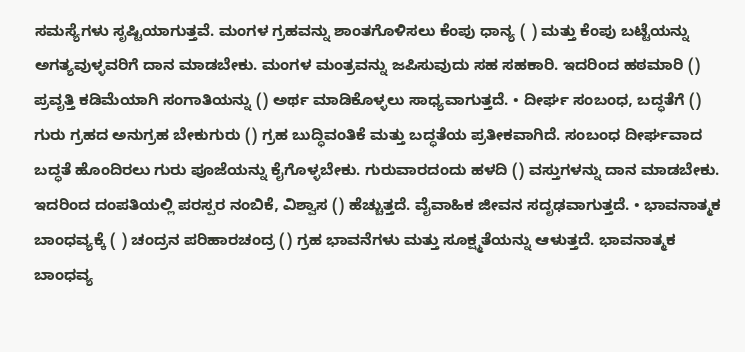ಸಮಸ್ಯೆಗಳು ಸೃಷ್ಟಿಯಾಗುತ್ತವೆ. ಮಂಗಳ ಗ್ರಹವನ್ನು ಶಾಂತಗೊಳಿಸಲು ಕೆಂಪು ಧಾನ್ಯ ( ) ಮತ್ತು ಕೆಂಪು ಬಟ್ಟೆಯನ್ನು ಅಗತ್ಯವುಳ್ಳವರಿಗೆ ದಾನ ಮಾಡಬೇಕು. ಮಂಗಳ ಮಂತ್ರವನ್ನು ಜಪಿಸುವುದು ಸಹ ಸಹಕಾರಿ. ಇದರಿಂದ ಹಠಮಾರಿ () ಪ್ರವೃತ್ತಿ ಕಡಿಮೆಯಾಗಿ ಸಂಗಾತಿಯನ್ನು () ಅರ್ಥ ಮಾಡಿಕೊಳ್ಳಲು ಸಾಧ್ಯವಾಗುತ್ತದೆ. • ದೀರ್ಘ ಸಂಬಂಧ, ಬದ್ಧತೆಗೆ () ಗುರು ಗ್ರಹದ ಅನುಗ್ರಹ ಬೇಕುಗುರು () ಗ್ರಹ ಬುದ್ಧಿವಂತಿಕೆ ಮತ್ತು ಬದ್ಧತೆಯ ಪ್ರತೀಕವಾಗಿದೆ. ಸಂಬಂಧ ದೀರ್ಘವಾದ ಬದ್ಧತೆ ಹೊಂದಿರಲು ಗುರು ಪೂಜೆಯನ್ನು ಕೈಗೊಳ್ಳಬೇಕು. ಗುರುವಾರದಂದು ಹಳದಿ () ವಸ್ತುಗಳನ್ನು ದಾನ ಮಾಡಬೇಕು. ಇದರಿಂದ ದಂಪತಿಯಲ್ಲಿ ಪರಸ್ಪರ ನಂಬಿಕೆ, ವಿಶ್ವಾಸ () ಹೆಚ್ಚುತ್ತದೆ. ವೈವಾಹಿಕ ಜೀವನ ಸದೃಢವಾಗುತ್ತದೆ. • ಭಾವನಾತ್ಮಕ ಬಾಂಧವ್ಯಕ್ಕೆ ( ) ಚಂದ್ರನ ಪರಿಹಾರಚಂದ್ರ () ಗ್ರಹ ಭಾವನೆಗಳು ಮತ್ತು ಸೂಕ್ಷ್ಮತೆಯನ್ನು ಆಳುತ್ತದೆ. ಭಾವನಾತ್ಮಕ ಬಾಂಧವ್ಯ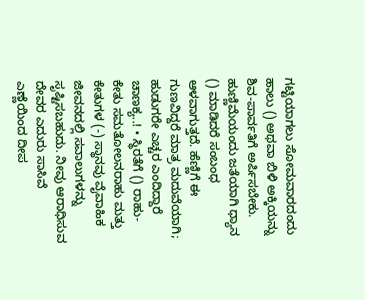ಗಟ್ಟಿಯಾಗಲು ಸೋಮವಾರದಂದು ಹಾಲು () ಅಥವಾ ಬಿಳಿ ಅಕ್ಕಿಯನ್ನು ಶಿವ-ಪಾರ್ವತಿಗೆ ಅರ್ಪಿಸಬೇಕು. ಹುಣ್ಣಿಮೆಯಂದು ಜತೆಯಾಗಿ ಧ್ಯಾನ () ಮಾಡಿದರೆ ಸಂಬಂಧ ಆಳವಾಗುತ್ತದೆ. ಹೆಣ್ಣಿಗೆ ಈ ಗುಣವಿದ್ದರೆ ಮಾತ್ರ ಮದುವೆಯಾಗಿ; ಹುಡುಗರೇ ಎಚ್ಚರ ಎಂದಿದ್ದಾರೆ ಚಾಣಕ್ಯ..! • ಸ್ಥಿರತೆಗೆ () ರಾಹು-ಕೇತು ಸಮತೋಲನರಾಹು ಮತ್ತು ಕೇತುಗಳ (-) ಸ್ಥಾನವು ವೈವಾಹಿಕ ಜೀವನದಲ್ಲಿ ಸವಾಲುಗಳನ್ನು ಸೃಷ್ಟಿಸಬಹುದು. ನೀವು ಆರಾಧಿಸುವ ದೇವರ ಎದುರು ಸಾಸಿವೆ ಎಣ್ಣೆಯಿಂದ ದೀಪ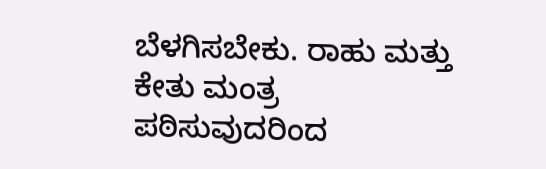ಬೆಳಗಿಸಬೇಕು. ರಾಹು ಮತ್ತು ಕೇತು ಮಂತ್ರ ಪಠಿಸುವುದರಿಂದ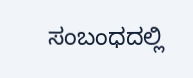ಸಂಬಂಧದಲ್ಲಿ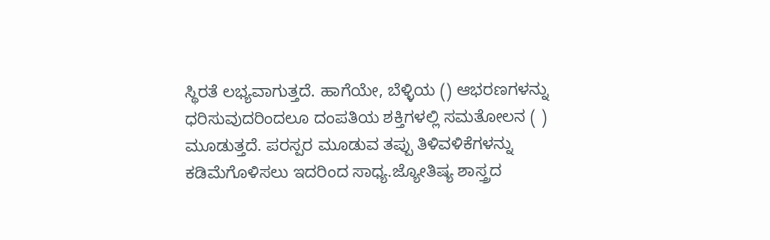ಸ್ಥಿರತೆ ಲಭ್ಯವಾಗುತ್ತದೆ. ಹಾಗೆಯೇ, ಬೆಳ್ಳಿಯ () ಆಭರಣಗಳನ್ನು ಧರಿಸುವುದರಿಂದಲೂ ದಂಪತಿಯ ಶಕ್ತಿಗಳಲ್ಲಿ ಸಮತೋಲನ ( ) ಮೂಡುತ್ತದೆ. ಪರಸ್ಪರ ಮೂಡುವ ತಪ್ಪು ತಿಳಿವಳಿಕೆಗಳನ್ನು ಕಡಿಮೆಗೊಳಿಸಲು ಇದರಿಂದ ಸಾಧ್ಯ.ಜ್ಯೋತಿಷ್ಯ ಶಾಸ್ತ್ರದ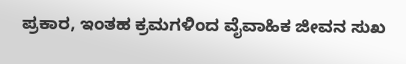ಪ್ರಕಾರ, ಇಂತಹ ಕ್ರಮಗಳಿಂದ ವೈವಾಹಿಕ ಜೀವನ ಸುಖ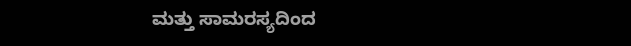ಮತ್ತು ಸಾಮರಸ್ಯದಿಂದ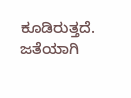ಕೂಡಿರುತ್ತದೆ. ಜತೆಯಾಗಿ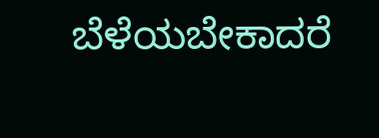ಬೆಳೆಯಬೇಕಾದರೆ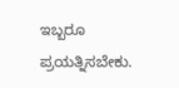ಇಬ್ಬರೂ ಪ್ರಯತ್ನಿಸಬೇಕು.